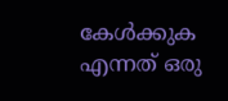കേള്‍ക്കുക എന്നത് ഒരു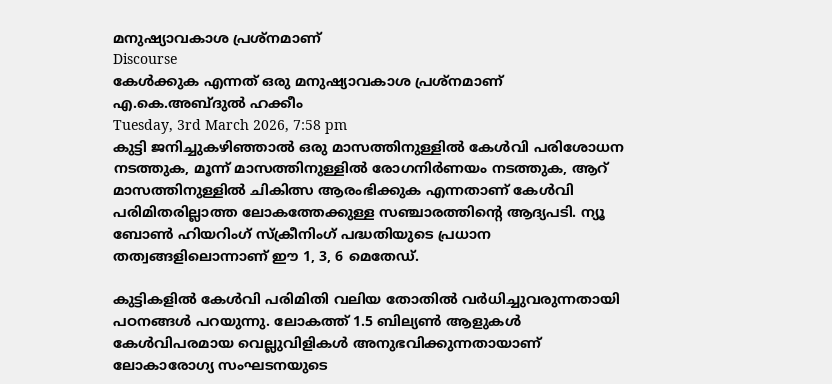മനുഷ്യാവകാശ പ്രശ്‌നമാണ്
Discourse
കേള്‍ക്കുക എന്നത് ഒരു മനുഷ്യാവകാശ പ്രശ്‌നമാണ്
എ.കെ.അബ്ദുല്‍ ഹക്കീം
Tuesday, 3rd March 2026, 7:58 pm
കുട്ടി ജനിച്ചുകഴിഞ്ഞാല്‍ ഒരു മാസത്തിനുള്ളില്‍ കേള്‍വി പരിശോധന നടത്തുക, മൂന്ന് മാസത്തിനുള്ളില്‍ രോഗനിര്‍ണയം നടത്തുക, ആറ് മാസത്തിനുള്ളില്‍ ചികിത്സ ആരംഭിക്കുക എന്നതാണ് കേള്‍വി പരിമിതരില്ലാത്ത ലോകത്തേക്കുള്ള സഞ്ചാരത്തിന്റെ ആദ്യപടി. ന്യൂ ബോണ്‍ ഹിയറിംഗ് സ്‌ക്രീനിംഗ് പദ്ധതിയുടെ പ്രധാന തത്വങ്ങളിലൊന്നാണ് ഈ 1, 3, 6 മെതേഡ്.

കുട്ടികളില്‍ കേള്‍വി പരിമിതി വലിയ തോതില്‍ വര്‍ധിച്ചുവരുന്നതായി പഠനങ്ങള്‍ പറയുന്നു. ലോകത്ത് 1.5 ബില്യണ്‍ ആളുകള്‍ കേള്‍വിപരമായ വെല്ലുവിളികള്‍ അനുഭവിക്കുന്നതായാണ് ലോകാരോഗ്യ സംഘടനയുടെ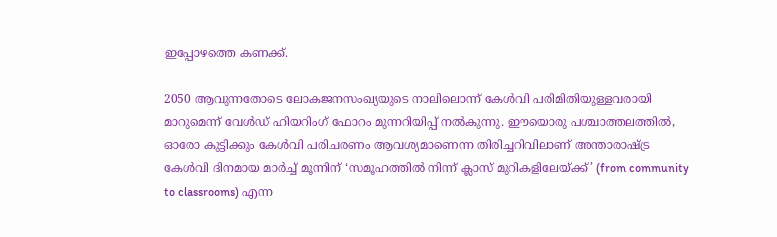ഇപ്പോഴത്തെ കണക്ക്.

2050 ആവുന്നതോടെ ലോകജനസംഖ്യയുടെ നാലിലൊന്ന് കേള്‍വി പരിമിതിയുള്ളവരായി മാറുമെന്ന് വേള്‍ഡ് ഹിയറിംഗ് ഫോറം മുന്നറിയിപ്പ് നല്‍കുന്നു. ഈയൊരു പശ്ചാത്തലത്തില്‍, ഓരോ കുട്ടിക്കും കേള്‍വി പരിചരണം ആവശ്യമാണെന്ന തിരിച്ചറിവിലാണ് അന്താരാഷ്ട്ര കേള്‍വി ദിനമായ മാര്‍ച്ച് മൂന്നിന് ‘സമൂഹത്തില്‍ നിന്ന് ക്ലാസ് മുറികളിലേയ്ക്ക്’ (from community to classrooms) എന്ന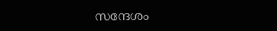സന്ദേശം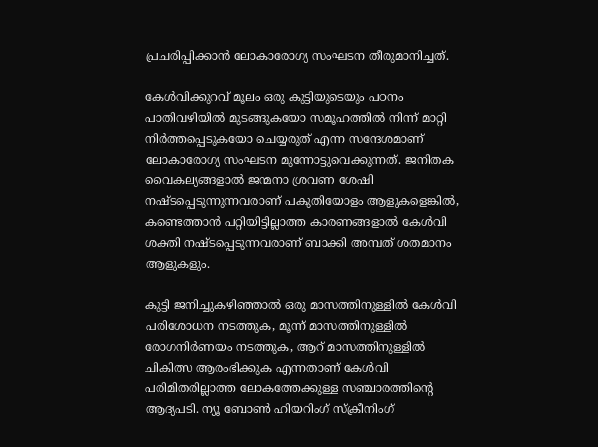പ്രചരിപ്പിക്കാന്‍ ലോകാരോഗ്യ സംഘടന തീരുമാനിച്ചത്.

കേള്‍വിക്കുറവ് മൂലം ഒരു കുട്ടിയുടെയും പഠനം പാതിവഴിയില്‍ മുടങ്ങുകയോ സമൂഹത്തില്‍ നിന്ന് മാറ്റി നിര്‍ത്തപ്പെടുകയോ ചെയ്യരുത് എന്ന സന്ദേശമാണ് ലോകാരോഗ്യ സംഘടന മുന്നോട്ടുവെക്കുന്നത്. ജനിതക വൈകല്യങ്ങളാല്‍ ജന്മനാ ശ്രവണ ശേഷി നഷ്ടപ്പെടുന്നുന്നവരാണ് പകുതിയോളം ആളുകളെങ്കില്‍, കണ്ടെത്താന്‍ പറ്റിയിട്ടില്ലാത്ത കാരണങ്ങളാല്‍ കേള്‍വി ശക്തി നഷ്ടപ്പെടുന്നവരാണ് ബാക്കി അമ്പത് ശതമാനം ആളുകളും.

കുട്ടി ജനിച്ചുകഴിഞ്ഞാല്‍ ഒരു മാസത്തിനുള്ളില്‍ കേള്‍വി പരിശോധന നടത്തുക, മൂന്ന് മാസത്തിനുള്ളില്‍ രോഗനിര്‍ണയം നടത്തുക, ആറ് മാസത്തിനുള്ളില്‍ ചികിത്സ ആരംഭിക്കുക എന്നതാണ് കേള്‍വി പരിമിതരില്ലാത്ത ലോകത്തേക്കുള്ള സഞ്ചാരത്തിന്റെ ആദ്യപടി. ന്യൂ ബോണ്‍ ഹിയറിംഗ് സ്‌ക്രീനിംഗ്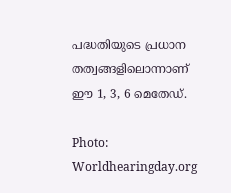പദ്ധതിയുടെ പ്രധാന തത്വങ്ങളിലൊന്നാണ് ഈ 1, 3, 6 മെതേഡ്.

Photo: Worldhearingday.org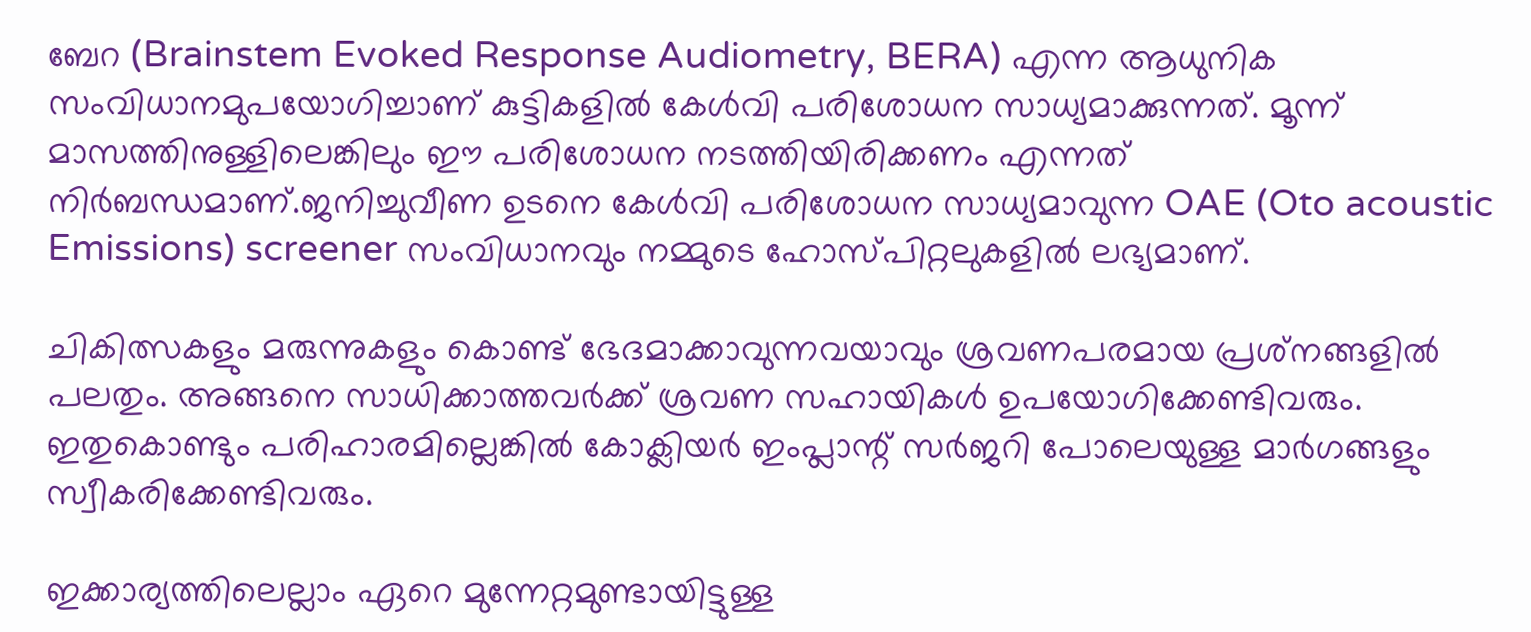ബേറ (Brainstem Evoked Response Audiometry, BERA) എന്ന ആധുനിക സംവിധാനമുപയോഗിച്ചാണ് കുട്ടികളില്‍ കേള്‍വി പരിശോധന സാധ്യമാക്കുന്നത്. മൂന്ന് മാസത്തിനുള്ളിലെങ്കിലും ഈ പരിശോധന നടത്തിയിരിക്കണം എന്നത് നിര്‍ബന്ധമാണ്.ജനിച്ചുവീണ ഉടനെ കേള്‍വി പരിശോധന സാധ്യമാവുന്ന OAE (Oto acoustic Emissions) screener സംവിധാനവും നമ്മുടെ ഹോസ്പിറ്റലുകളില്‍ ലഭ്യമാണ്.

ചികിത്സകളും മരുന്നുകളും കൊണ്ട് ഭേദമാക്കാവുന്നവയാവും ശ്രവണപരമായ പ്രശ്‌നങ്ങളില്‍ പലതും. അങ്ങനെ സാധിക്കാത്തവര്‍ക്ക് ശ്രവണ സഹായികള്‍ ഉപയോഗിക്കേണ്ടിവരും. ഇതുകൊണ്ടും പരിഹാരമില്ലെങ്കില്‍ കോക്ലിയര്‍ ഇംപ്ലാന്റ് സര്‍ജറി പോലെയുള്ള മാര്‍ഗങ്ങളും സ്വീകരിക്കേണ്ടിവരും.

ഇക്കാര്യത്തിലെല്ലാം ഏറെ മുന്നേറ്റമുണ്ടായിട്ടുള്ള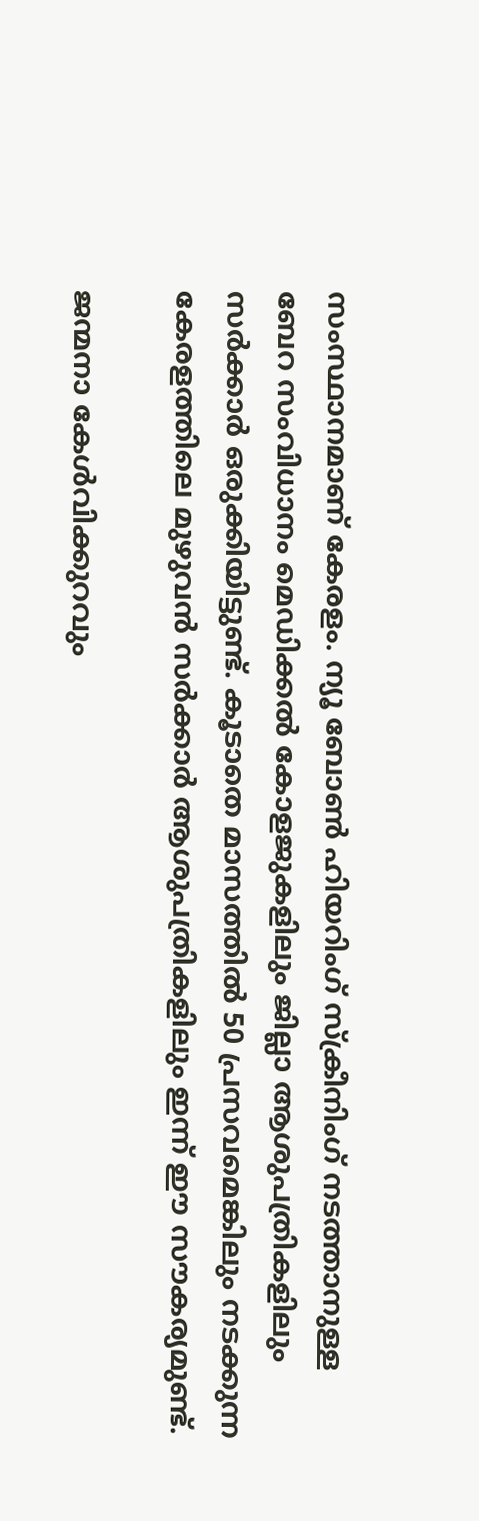സംസ്ഥാനമാണ് കേരളം. ന്യൂ ബോണ്‍ ഹിയറിംഗ് സ്‌ക്രീനിംഗ് നടത്താനുള്ള ബേറ സംവിധാനം മെഡിക്കല്‍ കോളജുകളിലും ജില്ലാ ആശുപത്രികളിലും സര്‍ക്കാര്‍ ഒരുക്കിയിട്ടുണ്ട്. കൂടാതെ മാസത്തില്‍ 50 പ്രസവമെങ്കിലും നടക്കുന്ന കേരളത്തിലെ മുഴുവന്‍ സര്‍ക്കാര്‍ ആശുപത്രികളിലും ഇന്ന് ഈ സൗകര്യമുണ്ട്.

ജന്മനാ കേള്‍വിക്കുറവും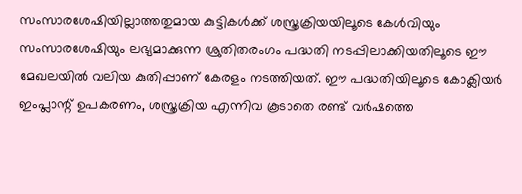സംസാരശേഷിയില്ലാത്തതുമായ കുട്ടികള്‍ക്ക് ശസ്ത്രക്രിയയിലൂടെ കേള്‍വിയും സംസാരശേഷിയും ലഭ്യമാക്കുന്ന ശ്രുതിതരംഗം പദ്ധതി നടപ്പിലാക്കിയതിലൂടെ ഈ മേഖലയില്‍ വലിയ കുതിപ്പാണ് കേരളം നടത്തിയത്. ഈ പദ്ധതിയിലൂടെ കോക്ലിയര്‍ ഇംപ്ലാന്റ് ഉപകരണം, ശസ്ത്രക്രിയ എന്നിവ കൂടാതെ രണ്ട് വര്‍ഷത്തെ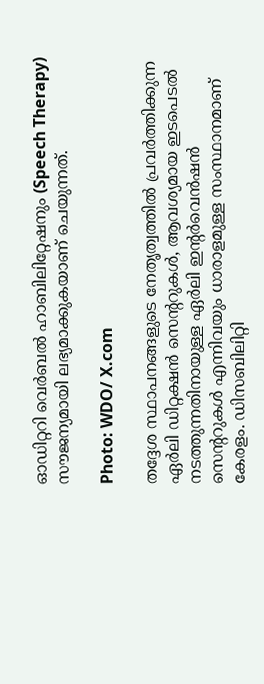ഓഡിറ്ററി വെര്‍ബല്‍ ഹാബിലിറ്റേഷനും (Speech Therapy) സൗജന്യമായി ലഭ്യമാക്കുകയാണ് ചെയുന്നത്.

Photo: WDO/ X.com

തദ്ദേശ സ്ഥാപനങ്ങളുടെ നേതൃത്വത്തില്‍ പ്രവര്‍ത്തിക്കുന്ന ഏര്‍ലി ഡിറ്റക്ഷന്‍ സെന്ററുകള്‍, ആവശ്യമായ ഇടപെടല്‍ നടത്തുന്നതിനായുള്ള ഏര്‍ലി ഇന്റര്‍വെന്‍ഷന്‍ സെന്ററുകള്‍ എന്നിവയും ധാരാളമുള്ള സംസ്ഥാനമാണ് കേരളം. ഡിസബിലിറ്റി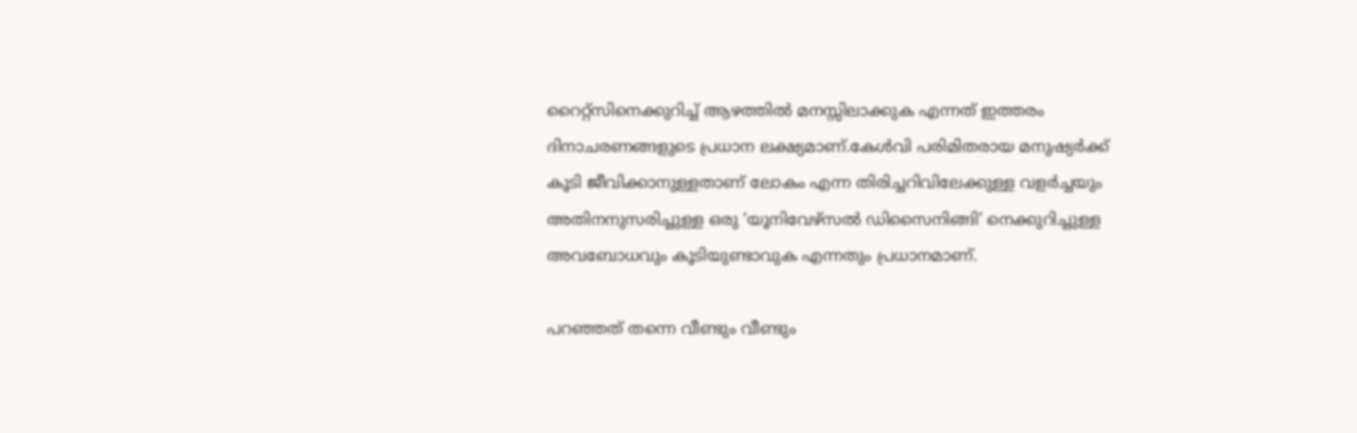റൈറ്റ്‌സിനെക്കുറിച്ച് ആഴത്തില്‍ മനസ്സിലാക്കുക എന്നത് ഇത്തരം ദിനാചരണങ്ങളുടെ പ്രധാന ലക്ഷ്യമാണ്.കേള്‍വി പരിമിതരായ മനുഷ്യര്‍ക്ക് കൂടി ജീവിക്കാനുള്ളതാണ് ലോകം എന്ന തിരിച്ചറിവിലേക്കുള്ള വളര്‍ച്ചയും അതിനനുസരിച്ചുള്ള ഒരു ‘യൂനിവേഴ്‌സല്‍ ഡിസൈനിങ്ങി’ നെക്കുറിച്ചുള്ള അവബോധവും കൂടിയുണ്ടാവുക എന്നതും പ്രധാനമാണ്.

പറഞ്ഞത് തന്നെ വീണ്ടും വീണ്ടും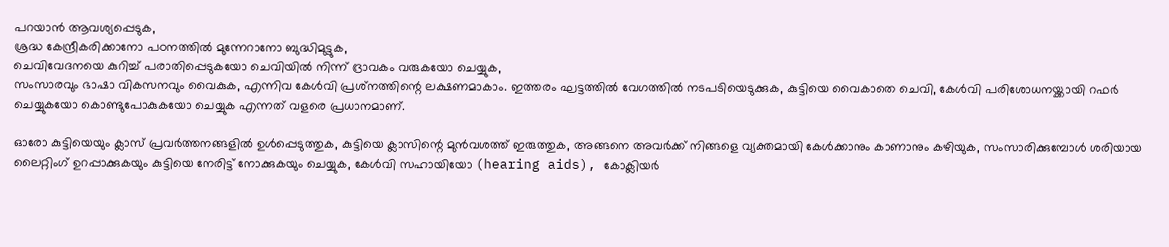പറയാന്‍ ആവശ്യപ്പെടുക,
ശ്രദ്ധ കേന്ദ്രീകരിക്കാനോ പഠനത്തില്‍ മുന്നേറാനോ ബുദ്ധിമുട്ടുക,
ചെവിവേദനയെ കുറിച്ച് പരാതിപ്പെടുകയോ ചെവിയില്‍ നിന്ന് ദ്രാവകം വരുകയോ ചെയ്യുക,
സംസാരവും ഭാഷാ വികസനവും വൈകുക, എന്നിവ കേള്‍വി പ്രശ്‌നത്തിന്റെ ലക്ഷണമാകാം. ഇത്തരം ഘട്ടത്തില്‍ വേഗത്തില്‍ നടപടിയെടുക്കുക, കുട്ടിയെ വൈകാതെ ചെവി, കേള്‍വി പരിശോധനയ്ക്കായി റഫര്‍ ചെയ്യുകയോ കൊണ്ടുപോകുകയോ ചെയ്യുക എന്നത് വളരെ പ്രധാനമാണ്.

ഓരോ കുട്ടിയെയും ക്ലാസ് പ്രവര്‍ത്തനങ്ങളില്‍ ഉള്‍പ്പെടുത്തുക, കുട്ടിയെ ക്ലാസിന്റെ മുന്‍വശത്ത് ഇരുത്തുക, അങ്ങനെ അവര്‍ക്ക് നിങ്ങളെ വ്യക്തമായി കേള്‍ക്കാനും കാണാനും കഴിയുക, സംസാരിക്കുമ്പോള്‍ ശരിയായ ലൈറ്റിംഗ് ഉറപ്പാക്കുകയും കുട്ടിയെ നേരിട്ട് നോക്കുകയും ചെയ്യുക, കേള്‍വി സഹായിയോ (hearing aids), കോക്ലിയര്‍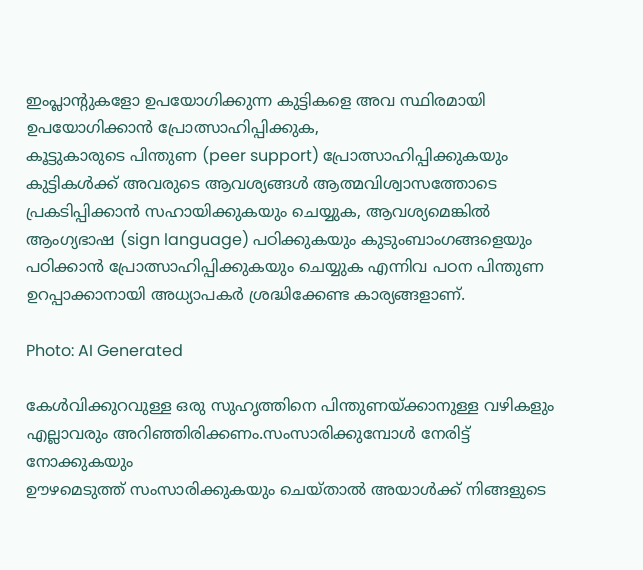ഇംപ്ലാന്റുകളോ ഉപയോഗിക്കുന്ന കുട്ടികളെ അവ സ്ഥിരമായി ഉപയോഗിക്കാന്‍ പ്രോത്സാഹിപ്പിക്കുക,
കൂട്ടുകാരുടെ പിന്തുണ (peer support) പ്രോത്സാഹിപ്പിക്കുകയും കുട്ടികള്‍ക്ക് അവരുടെ ആവശ്യങ്ങള്‍ ആത്മവിശ്വാസത്തോടെ പ്രകടിപ്പിക്കാന്‍ സഹായിക്കുകയും ചെയ്യുക, ആവശ്യമെങ്കില്‍ ആംഗ്യഭാഷ (sign language) പഠിക്കുകയും കുടുംബാംഗങ്ങളെയും പഠിക്കാന്‍ പ്രോത്സാഹിപ്പിക്കുകയും ചെയ്യുക എന്നിവ പഠന പിന്തുണ ഉറപ്പാക്കാനായി അധ്യാപകര്‍ ശ്രദ്ധിക്കേണ്ട കാര്യങ്ങളാണ്.

Photo: AI Generated

കേള്‍വിക്കുറവുള്ള ഒരു സുഹൃത്തിനെ പിന്തുണയ്ക്കാനുള്ള വഴികളും എല്ലാവരും അറിഞ്ഞിരിക്കണം.സംസാരിക്കുമ്പോള്‍ നേരിട്ട് നോക്കുകയും
ഊഴമെടുത്ത് സംസാരിക്കുകയും ചെയ്താല്‍ അയാള്‍ക്ക് നിങ്ങളുടെ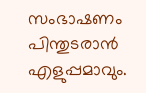സംഭാഷണം പിന്തുടരാന്‍ എളുപ്പമാവും.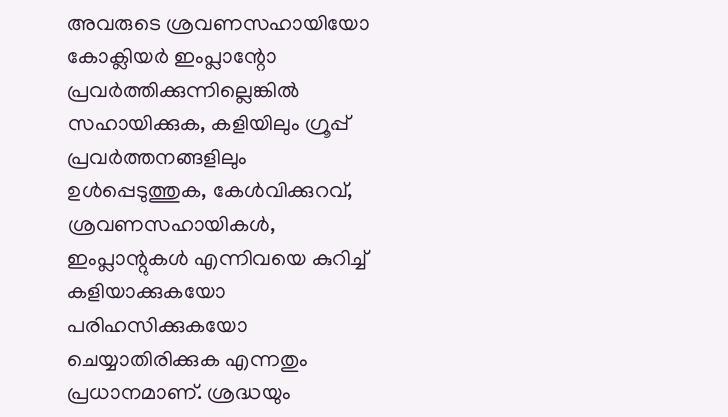അവരുടെ ശ്രവണസഹായിയോ കോക്ലിയര്‍ ഇംപ്ലാന്റോ പ്രവര്‍ത്തിക്കുന്നില്ലെങ്കില്‍ സഹായിക്കുക, കളിയിലും ഗ്രൂപ്പ് പ്രവര്‍ത്തനങ്ങളിലും ഉള്‍പ്പെടുത്തുക, കേള്‍വിക്കുറവ്, ശ്രവണസഹായികള്‍, ഇംപ്ലാന്റുകള്‍ എന്നിവയെ കുറിച്ച് കളിയാക്കുകയോ പരിഹസിക്കുകയോ ചെയ്യാതിരിക്കുക എന്നതും പ്രധാനമാണ്. ശ്രദ്ധയും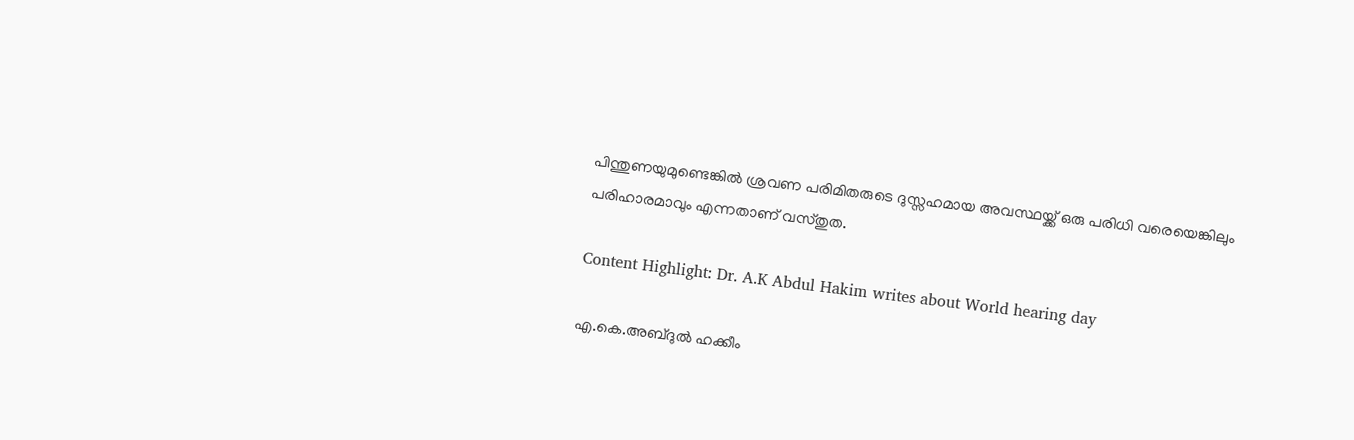പിന്തുണയുമുണ്ടെങ്കില്‍ ശ്രവണ പരിമിതരുടെ ദുസ്സഹമായ അവസ്ഥയ്ക്ക് ഒരു പരിധി വരെയെങ്കിലും പരിഹാരമാവും എന്നതാണ് വസ്തുത.

Content Highlight: Dr. A.K Abdul Hakim writes about World hearing day

എ.കെ.അബ്ദുല്‍ ഹക്കീം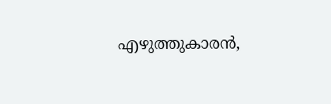എഴുത്തുകാരന്‍,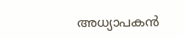അധ്യാപകന്‍